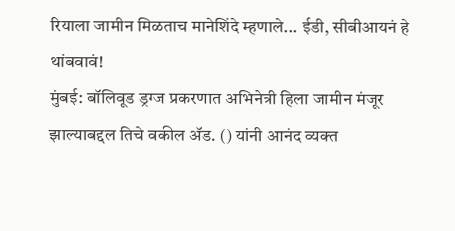रियाला जामीन मिळताच मानेशिंदे म्हणाले... ईडी, सीबीआयनं हे थांबवावं!
मुंबई: बॉलिवूड ड्रग्ज प्रकरणात अभिनेत्री हिला जामीन मंजूर झाल्याबद्दल तिचे वकील ॲड. () यांनी आनंद व्यक्त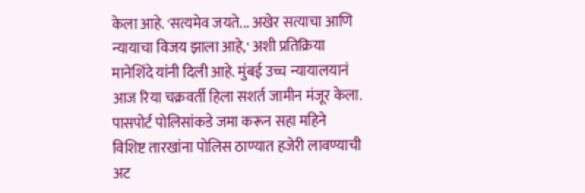केला आहे. 'सत्यमेव जयते... अखेर सत्याचा आणि न्यायाचा विजय झाला आहे,' अशी प्रतिक्रिया मानेशिंदे यांनी दिली आहे. मुंबई उच्च न्यायालयानं आज रिया चक्रवर्ती हिला सशर्त जामीन मंजूर केला. पासपोर्ट पोलिसांकडे जमा करून सहा महिने विशिष्ट तारखांना पोलिस ठाण्यात हजेरी लावण्याची अट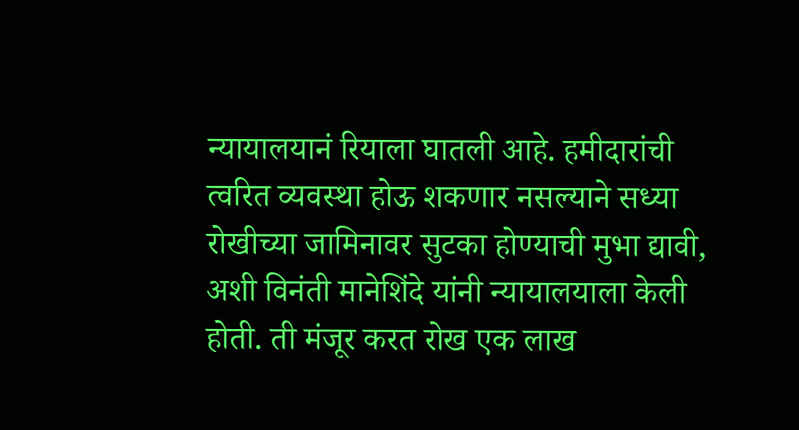न्यायालयानं रियाला घातली आहे. हमीदारांची त्वरित व्यवस्था होऊ शकणार नसल्याने सध्या रोखीच्या जामिनावर सुटका होण्याची मुभा द्यावी, अशी विनंती मानेशिंदे यांनी न्यायालयाला केली होती. ती मंजूर करत रोख एक लाख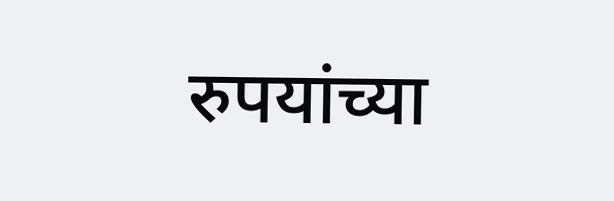रुपयांच्या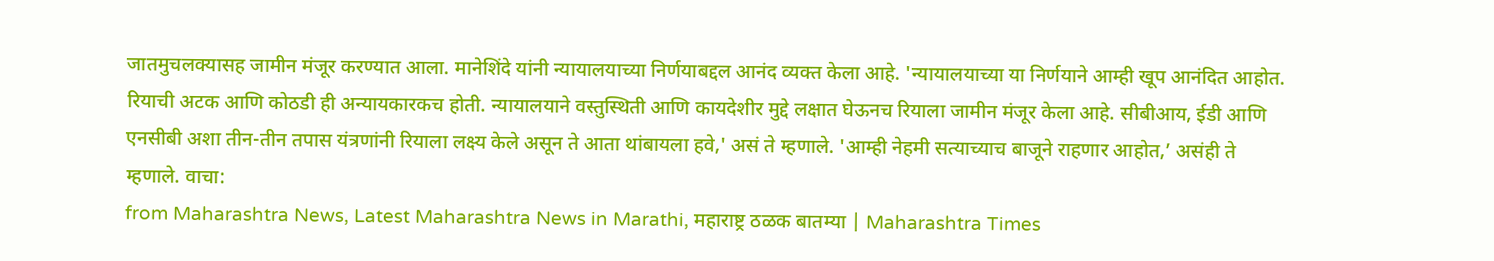जातमुचलक्यासह जामीन मंजूर करण्यात आला. मानेशिंदे यांनी न्यायालयाच्या निर्णयाबद्दल आनंद व्यक्त केला आहे. 'न्यायालयाच्या या निर्णयाने आम्ही खूप आनंदित आहोत. रियाची अटक आणि कोठडी ही अन्यायकारकच होती. न्यायालयाने वस्तुस्थिती आणि कायदेशीर मुद्दे लक्षात घेऊनच रियाला जामीन मंजूर केला आहे. सीबीआय, ईडी आणि एनसीबी अशा तीन-तीन तपास यंत्रणांनी रियाला लक्ष्य केले असून ते आता थांबायला हवे,' असं ते म्हणाले. 'आम्ही नेहमी सत्याच्याच बाजूने राहणार आहोत,’ असंही ते म्हणाले. वाचा:
from Maharashtra News, Latest Maharashtra News in Marathi, महाराष्ट्र ठळक बातम्या | Maharashtra Times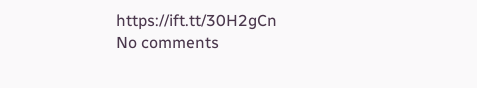https://ift.tt/30H2gCn
No comments